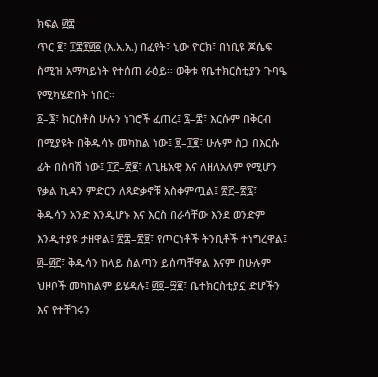ክፍል ፴፰
ጥር ፪፣ ፲፰፻፴፩ (እ.አ.አ.) በፈየት፣ ኒው ዮርክ፣ በነቢዩ ጆሴፍ ስሚዝ አማካይነት የተሰጠ ራዕይ። ወቅቱ የቤተክርስቲያን ጉባዔ የሚካሄድበት ነበር።
፩–፮፣ ክርስቶስ ሁሉን ነገሮች ፈጠረ፤ ፯–፰፣ እርሱም በቅርብ በሚያዩት በቅዱሳኑ መካከል ነው፤ ፱–፲፪፣ ሁሉም ስጋ በእርሱ ፊት በስባሽ ነው፤ ፲፫–፳፪፣ ለጊዜአዊ እና ለዘለአለም የሚሆን የቃል ኪዳን ምድርን ለጻድቃኖቹ አስቀምጧል፤ ፳፫–፳፯፣ ቅዱሳን አንድ እንዲሆኑ እና እርስ በራሳቸው እንደ ወንድም እንዲተያዩ ታዘዋል፤ ፳፰–፳፱፣ የጦርነቶች ትንቢቶች ተነግረዋል፤ ፴–፴፫፣ ቅዱሳን ከላይ ስልጣን ይሰጣቸዋል እናም በሁሉም ህዞቦች መካከልም ይሄዳሉ፤ ፴፬–፵፪፣ ቤተክርስቲያኗ ድሆችን እና የተቸገሩን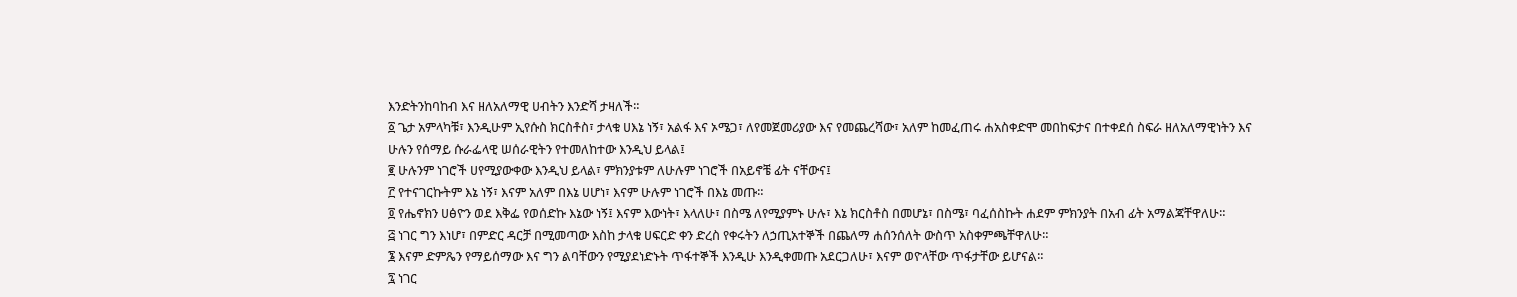እንድትንከባከብ እና ዘለአለማዊ ሀብትን እንድሻ ታዛለች።
፩ ጌታ አምላካቹ፣ እንዲሁም ኢየሱስ ክርስቶስ፣ ታላቁ ሀእኔ ነኝ፣ አልፋ እና ኦሜጋ፣ ለየመጀመሪያው እና የመጨረሻው፣ አለም ከመፈጠሩ ሐአስቀድሞ መበከፍታና በተቀደሰ ስፍራ ዘለአለማዊነትን እና ሁሉን የሰማይ ሱራፌላዊ ሠሰራዊትን የተመለከተው እንዲህ ይላል፤
፪ ሁሉንም ነገሮች ሀየሚያውቀው እንዲህ ይላል፣ ምክንያቱም ለሁሉም ነገሮች በአይኖቼ ፊት ናቸውና፤
፫ የተናገርኩትም እኔ ነኝ፣ እናም አለም በእኔ ሀሆነ፣ እናም ሁሉም ነገሮች በእኔ መጡ።
፬ የሔኖክን ሀፅዮን ወደ እቅፌ የወሰድኩ እኔው ነኝ፤ እናም እውነት፣ እላለሁ፣ በስሜ ለየሚያምኑ ሁሉ፣ እኔ ክርስቶስ በመሆኔ፣ በስሜ፣ ባፈሰስኩት ሐደም ምክንያት በአብ ፊት አማልጃቸዋለሁ።
፭ ነገር ግን እነሆ፣ በምድር ዳርቻ በሚመጣው እስከ ታላቁ ሀፍርድ ቀን ድረስ የቀሩትን ለኃጢአተኞች በጨለማ ሐሰንሰለት ውስጥ አስቀምጫቸዋለሁ።
፮ እናም ድምጼን የማይሰማው እና ግን ልባቸውን የሚያደነድኑት ጥፋተኞች እንዲሁ እንዲቀመጡ አደርጋለሁ፣ እናም ወዮላቸው ጥፋታቸው ይሆናል።
፯ ነገር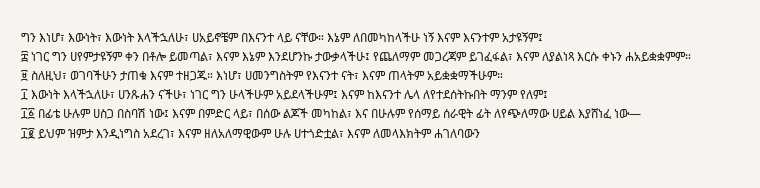ግን እነሆ፣ እውነት፣ እውነት እላችኋለሁ፣ ሀአይኖቼም በእናንተ ላይ ናቸው። እኔም ለበመካከላችሁ ነኝ እናም እናንተም አታዩኝም፤
፰ ነገር ግን ሀየምታዩኝም ቀን በቶሎ ይመጣል፣ እናም እኔም እንደሆንኩ ታውቃላችሁ፤ የጨለማም መጋረጃም ይገፈፋል፣ እናም ለያልነጻ እርሱ ቀኑን ሐአይቋቋምም።
፱ ስለዚህ፣ ወገባችሁን ታጠቁ እናም ተዘጋጁ። እነሆ፣ ሀመንግስትም የእናንተ ናት፣ እናም ጠላትም አይቋቋማችሁም።
፲ እውነት እላችኋለሁ፣ ሀንጹሐን ናችሁ፣ ነገር ግን ሁላችሁም አይደላችሁም፤ እናም ከእናንተ ሌላ ለየተደሰትኩበት ማንም የለም፤
፲፩ በፊቴ ሁሉም ሀስጋ በስባሽ ነው፤ እናም በምድር ላይ፣ በሰው ልጆች መካከል፣ እና በሁሉም የሰማይ ሰራዊት ፊት ለየጭለማው ሀይል እያሸነፈ ነው—
፲፪ ይህም ዝምታ እንዲነግስ አደረገ፣ እናም ዘለአለማዊውም ሁሉ ሀተጎድቷል፣ እናም ለመላእክትም ሐገለባውን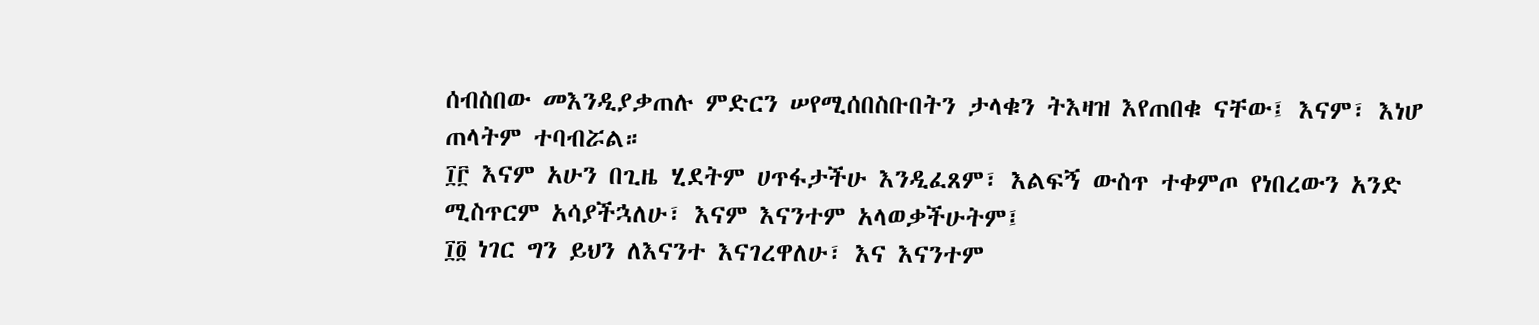ሰብስበው መእንዲያቃጠሉ ምድርን ሠየሚሰበስቡበትን ታላቁን ትእዛዝ እየጠበቁ ናቸው፤ እናም፣ እነሆ ጠላትም ተባብሯል።
፲፫ እናም አሁን በጊዜ ሂደትም ሀጥፋታችሁ እንዲፈጸም፣ እልፍኝ ውስጥ ተቀምጦ የነበረውን አንድ ሚስጥርም አሳያችኋለሁ፣ እናም እናንተም አላወቃችሁትም፤
፲፬ ነገር ግን ይህን ለእናንተ እናገረዋለሁ፣ እና እናንተም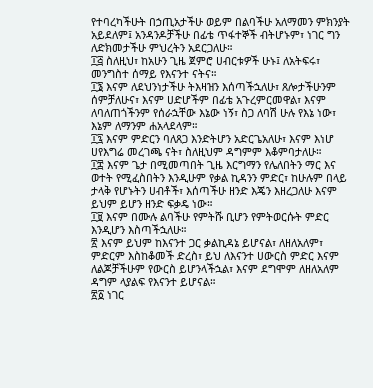የተባረካችሁት በኃጢአታችሁ ወይም በልባችሁ አለማመን ምክንያት አይደለም፤ አንዳንዶቻችሁ በፊቴ ጥፋተኞች ብትሆኑም፣ ነገር ግን ለድክመታችሁ ምህረትን አደርጋለሁ።
፲፭ ስለዚህ፣ ከአሁን ጊዜ ጀምሮ ሀብርቱዎች ሁኑ፤ ለአትፍሩ፣ መንግስተ ሰማይ የእናንተ ናትና።
፲፮ እናም ለደህንነታችሁ ትእዛዝን እሰጣችኋለሁ፣ ጸሎታችሁንም ሰምቻለሁና፣ እናም ሀድሆችም በፊቴ አጉረምርመዋል፣ እናም ለባለጠጎችንም የሰራኋቸው እኔው ነኝ፣ ስጋ ለባሽ ሁሉ የእኔ ነው፣ እኔም ለማንም ሐአላደላም።
፲፯ እናም ምድርን ባለጸጋ እንድትሆን አድርጌአለሁ፣ እናም እነሆ ሀየእግሬ መረገጫ ናት፣ ስለዚህም ዳግምም እቆምባታለሁ።
፲፰ እናም ጌታ በሚመጣበት ጊዜ እርግማን የሌለበትን ማር እና ወተት የሚፈስበትን እንዲሁም የቃል ኪዳንን ምድር፣ ከሁሉም በላይ ታላቅ የሆኑትን ሀብቶች፣ እሰጣችሁ ዘንድ እጄን እዘረጋለሁ እናም ይህም ይሆን ዘንድ ፍቃዴ ነው።
፲፱ እናም በሙሉ ልባችሁ የምትሹ ቢሆን የምትወርሱት ምድር እንዲሆን እስጣችኋለሁ።
፳ እናም ይህም ከእናንተ ጋር ቃልኪዳኔ ይሆናል፣ ለዘለአለም፣ ምድርም እስከቆመች ድረስ፣ ይህ ለእናንተ ሀውርስ ምድር እናም ለልጆቻችሁም የውርስ ይሆንላችኋል፣ እናም ደግሞም ለዘለአለም ዳግም ላያልፍ የእናንተ ይሆናል።
፳፩ ነገር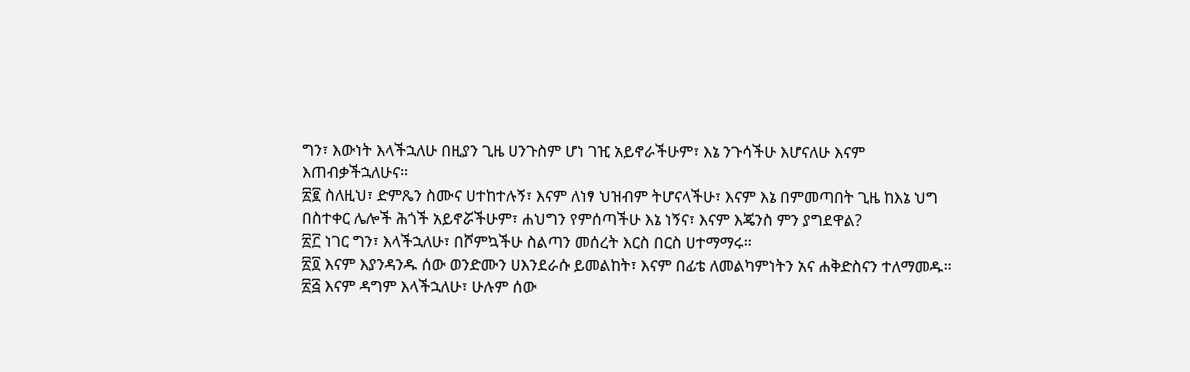ግን፣ እውነት እላችኋለሁ በዚያን ጊዜ ሀንጉስም ሆነ ገዢ አይኖራችሁም፣ እኔ ንጉሳችሁ እሆናለሁ እናም እጠብቃችኋለሁና።
፳፪ ስለዚህ፣ ድምጼን ስሙና ሀተከተሉኝ፣ እናም ለነፃ ህዝብም ትሆናላችሁ፣ እናም እኔ በምመጣበት ጊዜ ከእኔ ህግ በስተቀር ሌሎች ሕጎች አይኖሯችሁም፣ ሐህግን የምሰጣችሁ እኔ ነኝና፣ እናም እጄንስ ምን ያግደዋል?
፳፫ ነገር ግን፣ እላችኋለሁ፣ በሾምኳችሁ ስልጣን መሰረት እርስ በርስ ሀተማማሩ።
፳፬ እናም እያንዳንዱ ሰው ወንድሙን ሀእንደራሱ ይመልከት፣ እናም በፊቴ ለመልካምነትን አና ሐቅድስናን ተለማመዱ።
፳፭ እናም ዳግም እላችኋለሁ፣ ሁሉም ሰው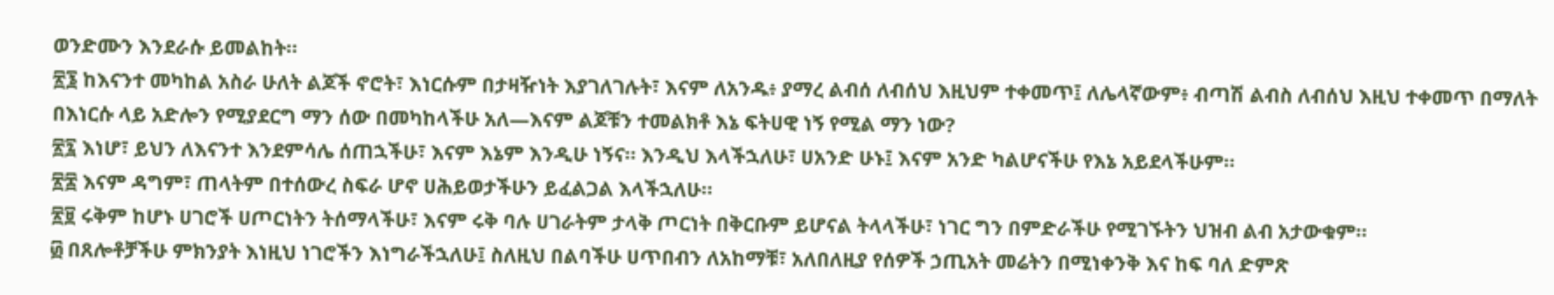ወንድሙን እንደራሱ ይመልከት።
፳፮ ከእናንተ መካከል አስራ ሁለት ልጆች ኖሮት፣ እነርሱም በታዛዥነት እያገለገሉት፣ እናም ለአንዱ፥ ያማረ ልብሰ ለብሰህ እዚህም ተቀመጥ፤ ለሌላኛውም፥ ብጣሽ ልብስ ለብሰህ እዚህ ተቀመጥ በማለት በእነርሱ ላይ አድሎን የሚያደርግ ማን ሰው በመካከላችሁ አለ—እናም ልጆቹን ተመልክቶ እኔ ፍትሀዊ ነኝ የሚል ማን ነው?
፳፯ እነሆ፣ ይህን ለእናንተ እንደምሳሌ ሰጠኋችሁ፣ እናም እኔም እንዲሁ ነኝና። እንዲህ እላችኋለሁ፣ ሀአንድ ሁኑ፤ እናም አንድ ካልሆናችሁ የእኔ አይደላችሁም።
፳፰ እናም ዳግም፣ ጠላትም በተሰውረ ስፍራ ሆኖ ሀሕይወታችሁን ይፈልጋል እላችኋለሁ።
፳፱ ሩቅም ከሆኑ ሀገሮች ሀጦርነትን ትሰማላችሁ፣ እናም ሩቅ ባሉ ሀገራትም ታላቅ ጦርነት በቅርቡም ይሆናል ትላላችሁ፣ ነገር ግን በምድራችሁ የሚገኙትን ህዝብ ልብ አታውቁም።
፴ በጸሎቶቻችሁ ምክንያት እነዚህ ነገሮችን እነግራችኋለሁ፤ ስለዚህ በልባችሁ ሀጥበብን ለአከማቹ፣ አለበለዚያ የሰዎች ኃጢአት መሬትን በሚነቀንቅ እና ከፍ ባለ ድምጽ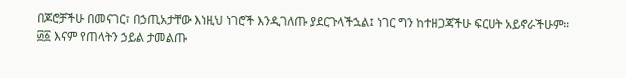በጆሮቻችሁ በመናገር፣ በኃጢአታቸው እነዚህ ነገሮች እንዲገለጡ ያደርጉላችኋል፤ ነገር ግን ከተዘጋጃችሁ ፍርሀት አይኖራችሁም።
፴፩ እናም የጠላትን ኃይል ታመልጡ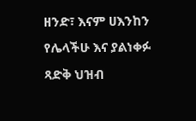ዘንድ፣ እናም ሀእንከን የሌላችሁ እና ያልነቀፉ ጻድቅ ህዝብ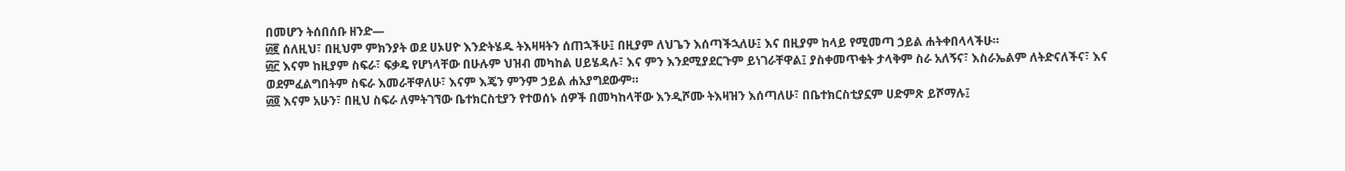በመሆን ትሰበሰቡ ዘንድ—
፴፪ ሰለዚህ፣ በዚህም ምክንያት ወደ ሀኦሀዮ እንድትሄዱ ትእዛዛትን ሰጠኋችሁ፤ በዚያም ለህጌን እሰጣችኋለሁ፤ እና በዚያም ከላይ የሚመጣ ኃይል ሐትቀበላላችሁ።
፴፫ እናም ከዚያም ስፍራ፣ ፍቃዴ የሆነላቸው በሁሉም ህዝብ መካከል ሀይሄዳሉ፣ እና ምን እንደሚያደርጉም ይነገራቸዋል፤ ያስቀመጥቁት ታላቅም ስራ አለኝና፣ እስራኤልም ለትድናለችና፣ እና ወደምፈልግበትም ስፍራ እመራቸዋለሁ፣ እናም እጄን ምንም ኃይል ሐአያግደውም።
፴፬ እናም አሁን፣ በዚህ ስፍራ ለምትገኘው ቤተክርስቲያን የተወሰኑ ሰዎች በመካከላቸው እንዲሾሙ ትእዛዝን እሰጣለሁ፣ በቤተክርስቲያኗም ሀድምጽ ይሾማሉ፤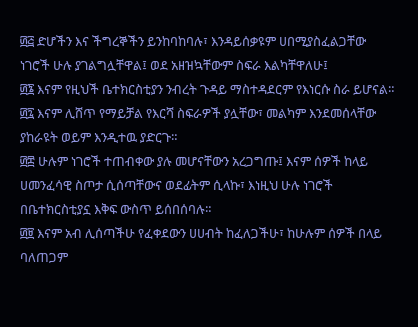፴፭ ድሆችን እና ችግረኞችን ይንከባከባሉ፣ እንዳይሰቃዩም ሀበሚያስፈልጋቸው ነገሮች ሁሉ ያገልግሏቸዋል፤ ወደ አዘዝኳቸውም ስፍራ እልካቸዋለሁ፤
፴፮ እናም የዚህች ቤተክርስቲያን ንብረት ጉዳይ ማስተዳደርም የእነርሱ ስራ ይሆናል።
፴፯ እናም ሊሸጥ የማይቻል የእርሻ ስፍራዎች ያሏቸው፣ መልካም እንደመሰላቸው ያከራዩት ወይም እንዲተዉ ያድርጉ።
፴፰ ሁሉም ነገሮች ተጠብቀው ያሉ መሆናቸውን አረጋግጡ፤ እናም ሰዎች ከላይ ሀመንፈሳዊ ስጦታ ሲሰጣቸውና ወደፊትም ሲላኩ፣ እነዚህ ሁሉ ነገሮች በቤተክርስቲያኗ እቅፍ ውስጥ ይሰበሰባሉ።
፴፱ እናም አብ ሊሰጣችሁ የፈቀደውን ሀሀብት ከፈለጋችሁ፣ ከሁሉም ሰዎች በላይ ባለጠጋም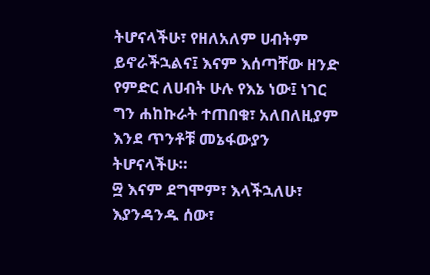ትሆናላችሁ፣ የዘለአለም ሀብትም ይኖራችኋልና፤ እናም እሰጣቸው ዘንድ የምድር ለሀብት ሁሉ የእኔ ነው፤ ነገር ግን ሐከኩራት ተጠበቁ፣ አለበለዚያም እንደ ጥንቶቹ መኔፋውያን ትሆናላችሁ።
፵ እናም ደግሞም፣ እላችኋለሁ፣ እያንዳንዱ ሰው፣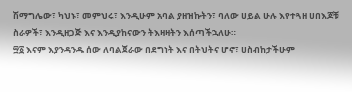ሽማግሌው፣ ካህኑ፣ መምህሩ፣ እንዲሁም አባል ያዘዝኩትን፣ ባለው ሀይል ሁሉ እየተጓዘ ሀበእጆቹ ስራዎች፣ እንዲዘጋጅ እና እንዲያከናውን ትእዛዛትን እሰጣችኋለሁ።
፵፩ እናም እያንዳንዱ ሰው ለባልጀራው በደግነት እና በትህትና ሆኖ፣ ሀስብከታችሁም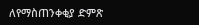ለየማስጠንቀቂያ ድምጽ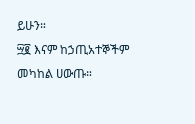ይሁን።
፵፪ እናም ከኃጢአተኞችም መካከል ሀውጡ።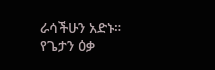ራሳችሁን አድኑ። የጌታን ዕቃ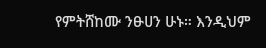የምትሸከሙ ንፁሀን ሁኑ። እንዲህም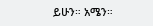ይሁን። አሜን።